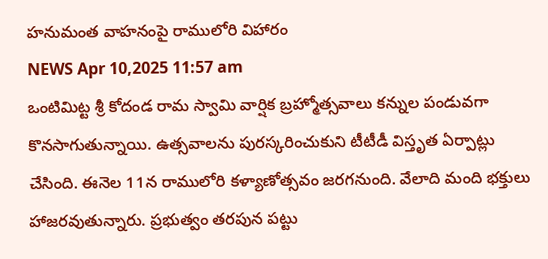హనుమంత వాహనంపై రాములోరి విహారం
NEWS Apr 10,2025 11:57 am
ఒంటిమిట్ట శ్రీ కోదండ రామ స్వామి వార్షిక బ్రహ్మోత్సవాలు కన్నుల పండువగా కొనసాగుతున్నాయి. ఉత్సవాలను పురస్కరించుకుని టీటీడీ విస్తృత ఏర్పాట్లు చేసింది. ఈనెల 11న రాములోరి కళ్యాణోత్సవం జరగనుంది. వేలాది మంది భక్తులు హాజరవుతున్నారు. ప్రభుత్వం తరపున పట్టు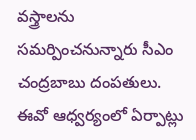వస్త్రాలను సమర్పించనున్నారు సీఎం చంద్రబాబు దంపతులు. ఈవో ఆధ్వర్యంలో ఏర్పాట్లు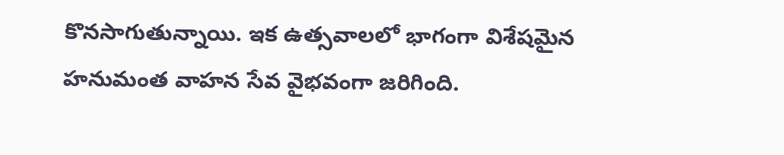కొనసాగుతున్నాయి. ఇక ఉత్సవాలలో భాగంగా విశేషమైన హనుమంత వాహన సేవ వైభవంగా జరిగింది.